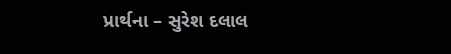પ્રાર્થના – સુરેશ દલાલ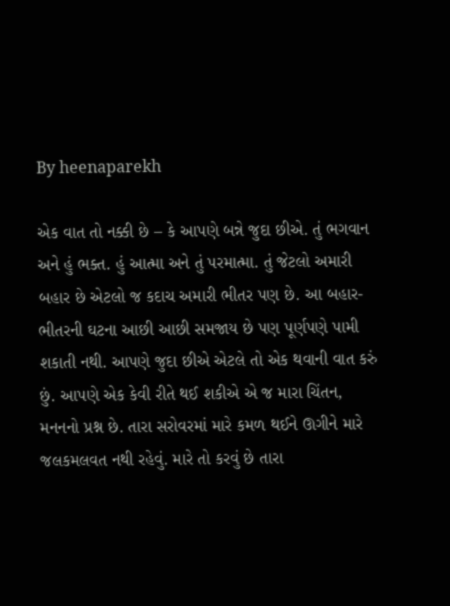By heenaparekh

એક વાત તો નક્કી છે – કે આપણે બન્ને જુદા છીએ. તું ભગવાન અને હું ભક્ત. હું આત્મા અને તું પરમાત્મા. તું જેટલો અમારી બહાર છે એટલો જ કદાચ અમારી ભીતર પણ છે. આ બહાર-ભીતરની ઘટના આછી આછી સમજાય છે પણ પૂર્ણપણે પામી શકાતી નથી. આપણે જુદા છીએ એટલે તો એક થવાની વાત કરું છું. આપણે એક કેવી રીતે થઈ શકીએ એ જ મારા ચિંતન, મનનનો પ્રશ્ન છે. તારા સરોવરમાં મારે કમળ થઈને ઊગીને મારે જલકમલવત નથી રહેવું. મારે તો કરવું છે તારા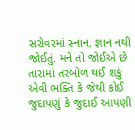સરોવરમાં સ્નાન. જ્ઞાન નથી જોઈતું. મને તો જોઈએ છે તારામાં તરબોળ થઈ શકું એવી ભક્તિ કે જેથી કોઈ જુદાપણું કે જુદાઈ આપણી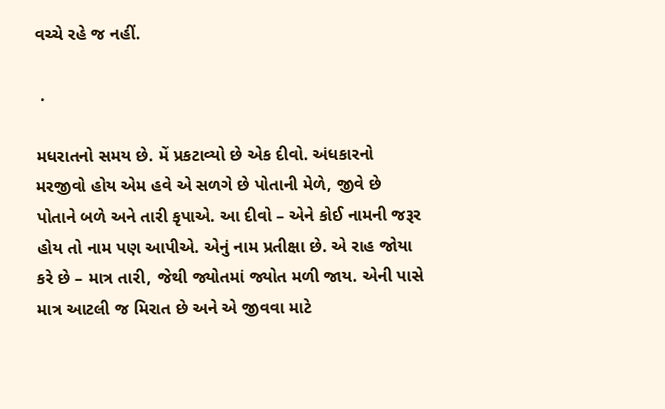વચ્ચે રહે જ નહીં.

 .

મધરાતનો સમય છે. મેં પ્રકટાવ્યો છે એક દીવો. અંધકારનો મરજીવો હોય એમ હવે એ સળગે છે પોતાની મેળે, જીવે છે પોતાને બળે અને તારી કૃપાએ. આ દીવો – એને કોઈ નામની જરૂર હોય તો નામ પણ આપીએ. એનું નામ પ્રતીક્ષા છે. એ રાહ જોયા કરે છે – માત્ર તારી, જેથી જ્યોતમાં જ્યોત મળી જાય. એની પાસે માત્ર આટલી જ મિરાત છે અને એ જીવવા માટે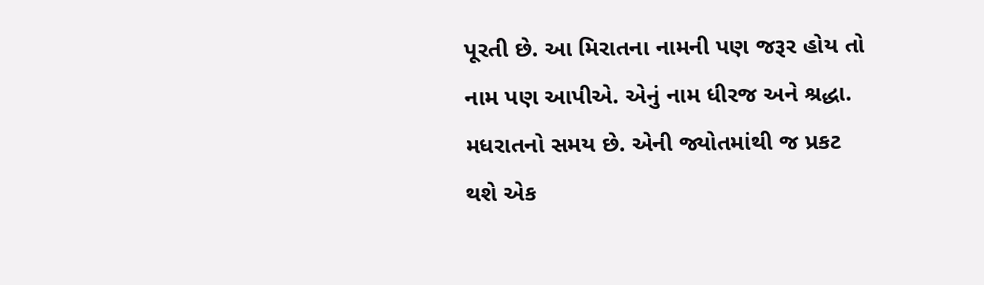પૂરતી છે. આ મિરાતના નામની પણ જરૂર હોય તો નામ પણ આપીએ. એનું નામ ધીરજ અને શ્રદ્ધા. મધરાતનો સમય છે. એની જ્યોતમાંથી જ પ્રકટ થશે એક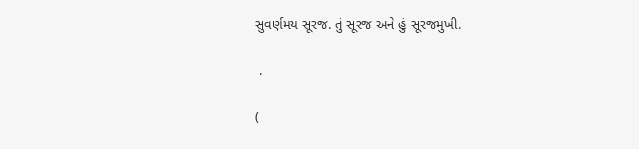સુવર્ણમય સૂરજ. તું સૂરજ અને હું સૂરજમુખી.

 .

(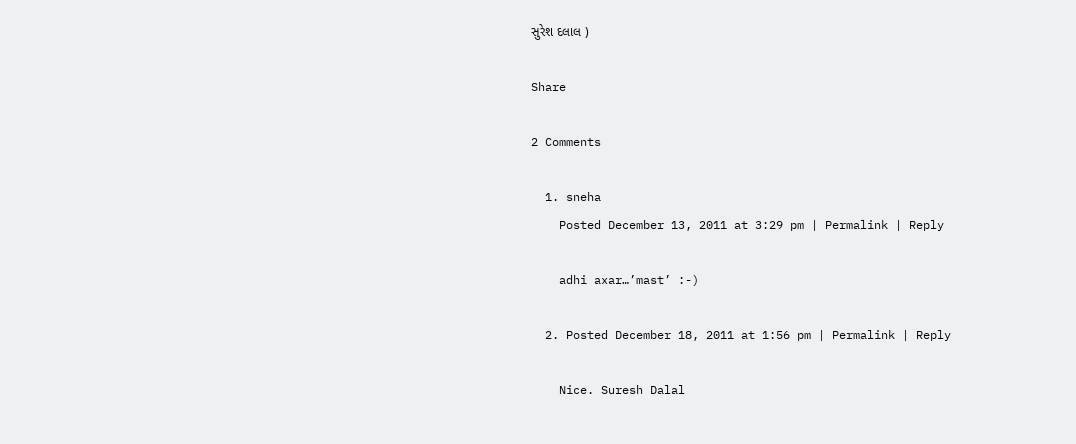સુરેશ દલાલ )

Share

2 Comments

  1. sneha
    Posted December 13, 2011 at 3:29 pm | Permalink | Reply

    adhi axar…’mast’ :-)

  2. Posted December 18, 2011 at 1:56 pm | Permalink | Reply

    Nice. Suresh Dalal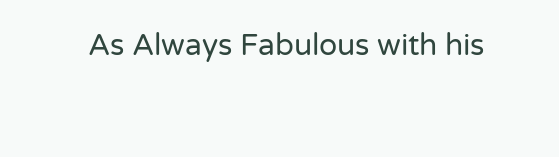As Always Fabulous with his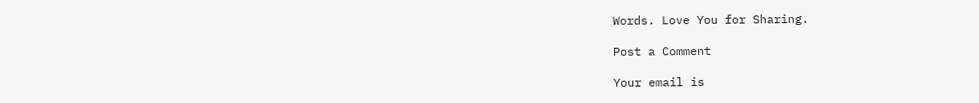Words. Love You for Sharing.

Post a Comment

Your email is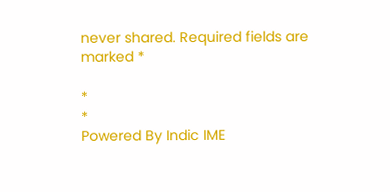never shared. Required fields are marked *

*
*
Powered By Indic IME